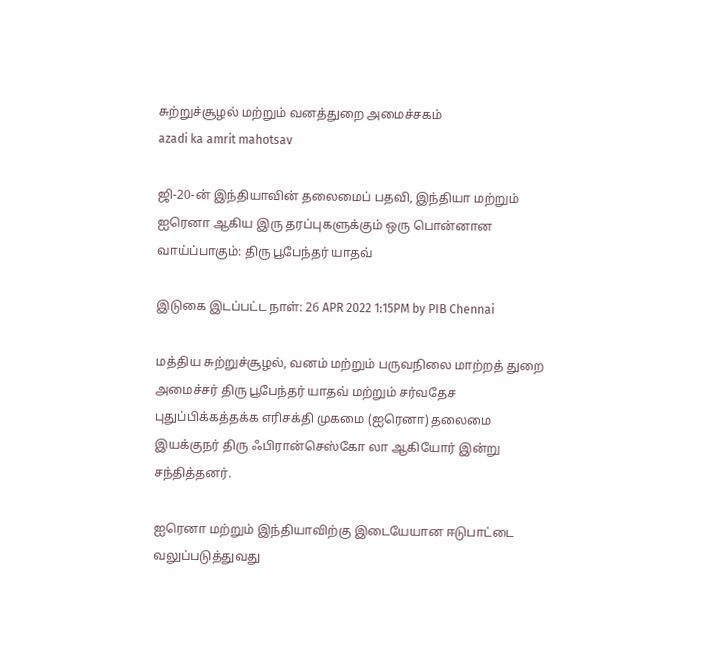சுற்றுச்சூழல் மற்றும் வனத்துறை அமைச்சகம்
azadi ka amrit mahotsav

ஜி-20-ன் இந்தியாவின் தலைமைப் பதவி, இந்தியா மற்றும் ஐரெனா ஆகிய இரு தரப்புகளுக்கும் ஒரு பொன்னான வாய்ப்பாகும்: திரு பூபேந்தர் யாதவ்

இடுகை இடப்பட்ட நாள்: 26 APR 2022 1:15PM by PIB Chennai

மத்திய சுற்றுச்சூழல், வனம் மற்றும் பருவநிலை மாற்றத் துறை அமைச்சர் திரு பூபேந்தர் யாதவ் மற்றும் சர்வதேச புதுப்பிக்கத்தக்க எரிசக்தி முகமை (ஐரெனா) தலைமை இயக்குநர் திரு ஃபிரான்செஸ்கோ லா ஆகியோர் இன்று சந்தித்தனர்.

ஐரெனா மற்றும் இந்தியாவிற்கு இடையேயான ஈடுபாட்டை வலுப்படுத்துவது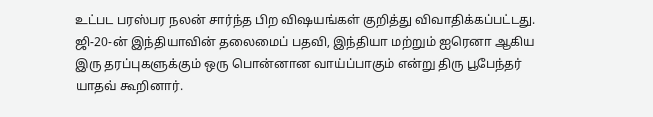உட்பட பரஸ்பர நலன் சார்ந்த பிற விஷயங்கள் குறித்து விவாதிக்கப்பட்டது. ஜி-20-ன் இந்தியாவின் தலைமைப் பதவி, இந்தியா மற்றும் ஐரெனா ஆகிய இரு தரப்புகளுக்கும் ஒரு பொன்னான வாய்ப்பாகும் என்று திரு பூபேந்தர் யாதவ் கூறினார்.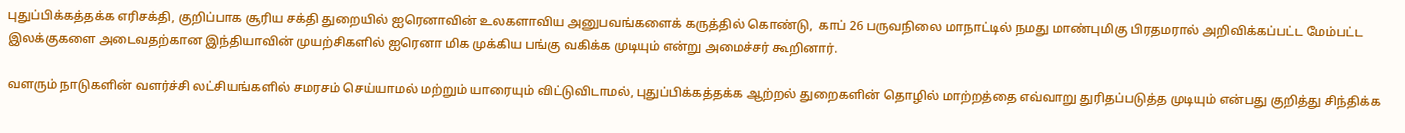புதுப்பிக்கத்தக்க எரிசக்தி, குறிப்பாக சூரிய சக்தி துறையில் ஐரெனாவின் உலகளாவிய அனுபவங்களைக் கருத்தில் கொண்டு,  காப் 26 பருவநிலை மாநாட்டில் நமது மாண்புமிகு பிரதமரால் அறிவிக்கப்பட்ட மேம்பட்ட இலக்குகளை அடைவதற்கான இந்தியாவின் முயற்சிகளில் ஐரெனா மிக முக்கிய பங்கு வகிக்க முடியும் என்று அமைச்சர் கூறினார்.

வளரும் நாடுகளின் வளர்ச்சி லட்சியங்களில் சமரசம் செய்யாமல் மற்றும் யாரையும் விட்டுவிடாமல், புதுப்பிக்கத்தக்க ஆற்றல் துறைகளின் தொழில் மாற்றத்தை எவ்வாறு துரிதப்படுத்த முடியும் என்பது குறித்து சிந்திக்க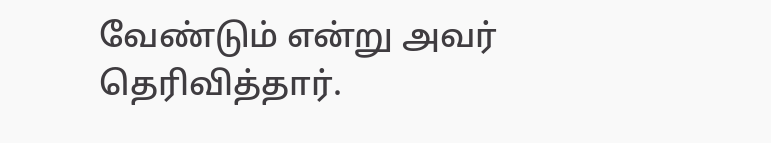வேண்டும் என்று அவர் தெரிவித்தார்.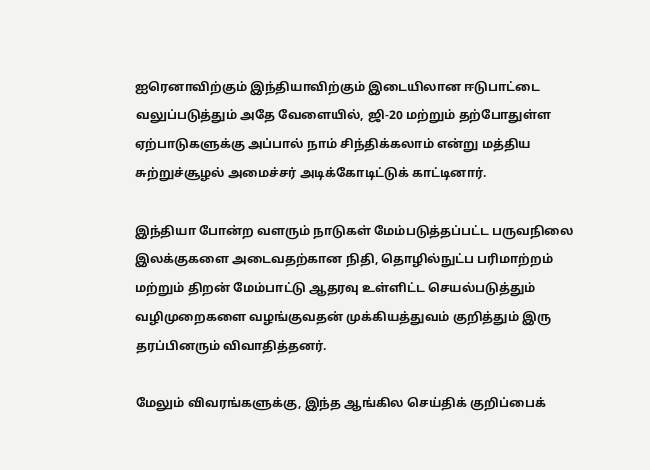ஐரெனாவிற்கும் இந்தியாவிற்கும் இடையிலான ஈடுபாட்டை வலுப்படுத்தும் அதே வேளையில், ஜி-20 மற்றும் தற்போதுள்ள ஏற்பாடுகளுக்கு அப்பால் நாம் சிந்திக்கலாம் என்று மத்திய சுற்றுச்சூழல் அமைச்சர் அடிக்கோடிட்டுக் காட்டினார்.

இந்தியா போன்ற வளரும் நாடுகள் மேம்படுத்தப்பட்ட பருவநிலை இலக்குகளை அடைவதற்கான நிதி, தொழில்நுட்ப பரிமாற்றம் மற்றும் திறன் மேம்பாட்டு ஆதரவு உள்ளிட்ட செயல்படுத்தும் வழிமுறைகளை வழங்குவதன் முக்கியத்துவம் குறித்தும் இரு தரப்பினரும் விவாதித்தனர்.

மேலும் விவரங்களுக்கு, இந்த ஆங்கில செய்திக் குறிப்பைக்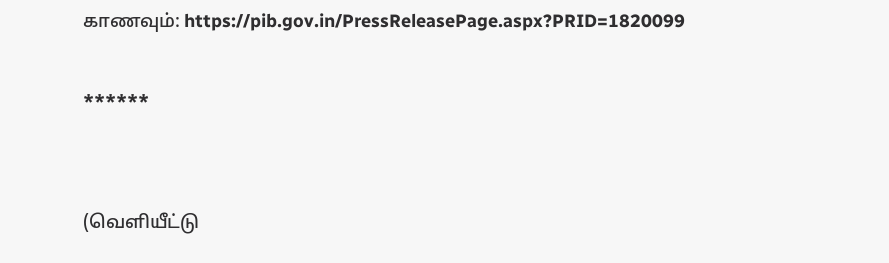காணவும்: https://pib.gov.in/PressReleasePage.aspx?PRID=1820099

******


(வெளியீட்டு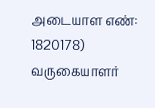அடையாள எண்: 1820178) வருகையாளர்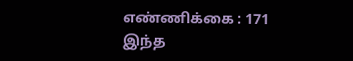எண்ணிக்கை : 171
இந்த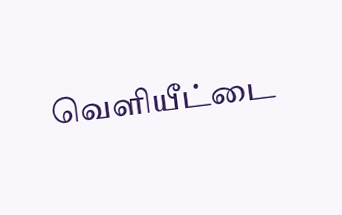வெளியீட்டை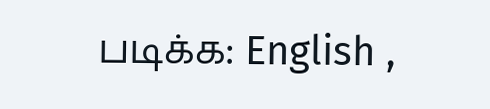படிக்க: English ,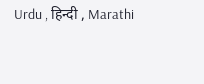Urdu , हिन्दी , Marathi